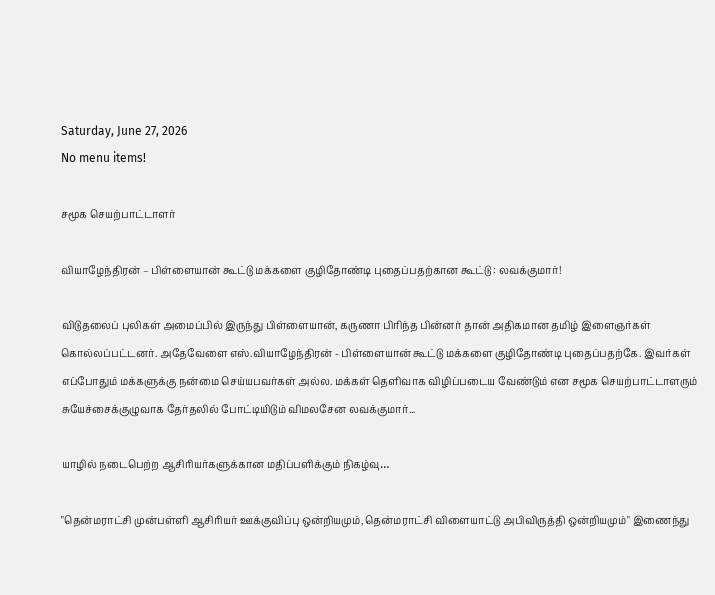Saturday, June 27, 2026
No menu items!

சமூக செயற்பாட்டாளர்

வியாழேந்திரன் – பிள்ளையான் கூட்டு மக்களை குழிதோண்டி புதைப்பதற்கான கூட்டு : லவக்குமார்!

விடுதலைப் புலிகள் அமைப்பில் இருந்து பிள்ளையான், கருணா பிரிந்த பின்னர் தான் அதிகமான தமிழ் இளைஞர்கள் கொல்லப்பட்டனர். அதேவேளை எஸ்.வியாழேந்திரன் - பிள்ளையான் கூட்டு மக்களை குழிதோண்டி புதைப்பதற்கே. இவர்கள் எப்போதும் மக்களுக்கு நன்மை செய்யபவர்கள் அல்ல. மக்கள் தெளிவாக விழிப்படைய வேண்டும் என சமூக செயற்பாட்டாளரும் சுயேச்சைக்குழுவாக தேர்தலில் போட்டியிடும் விமலசேன லவக்குமார்...

யாழில் நடைபெற்ற ஆசிரியர்களுக்கான மதிப்பளிக்கும் நிகழ்வு…

"தென்மராட்சி முன்பள்ளி ஆசிரியர் ஊக்குவிப்பு ஒன்றியமும்,தென்மராட்சி விளையாட்டு அபிவிருத்தி ஒன்றியமும்" இணைந்து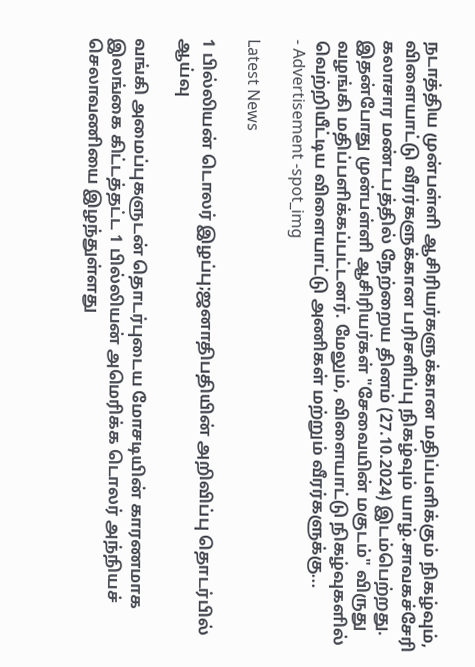நடாத்திய முன்பள்ளி ஆசிரியர்களுக்கான மதிப்பளிக்கும் நிகழ்வும், விளையாட்டு வீரர்களுக்கான பரிசளிப்பு நிகழ்வும் யாழ்.சாவகச்சேரி கலாசார மண்டபத்தில் நேற்றைய தினம் (27.10.2024) இடம்பெற்றது. இதன்போது முன்பள்ளி ஆசிரியர்கள் "சேவையின் மகுடம்" விருது வழங்கி மதிப்பளிக்கப்பட்டனர். மேலும், விளையாட்டு நிகழ்வுகளில் வெற்றியீட்டிய விளையாட்டு அணிகள் மற்றும் வீரர்களுக்கு...
- Advertisement -spot_img

Latest News

1 பில்லியன் டொலர் இழப்பு;ஜனாதிபதியின் அறிவிப்பு தொடர்பில் ஆய்வு

வங்கி அமைப்புகளுடன் தொடர்புடைய மோசடியின் காரணமாக இலங்கை கிட்டத்தட்ட 1 பில்லியன் அமெரிக்க டொலர் அந்நியச் செலாவணியை இழந்துள்ளது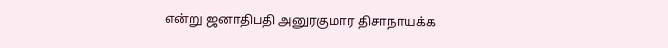என்று ஜனாதிபதி அனுரகுமார திசாநாயக்க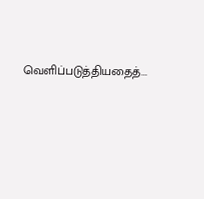வெளிப்படுத்தியதைத்...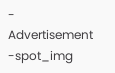- Advertisement -spot_img